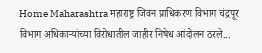Home Maharashtra महाराष्ट्र जिवन प्राधिकरण विभाग चंद्रपूर विभाग अधिकाऱ्यांच्या विरोधातील जाहीर निषेध आंदोलन ठरले...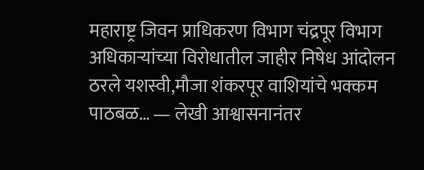महाराष्ट्र जिवन प्राधिकरण विभाग चंद्रपूर विभाग अधिकाऱ्यांच्या विरोधातील जाहीर निषेध आंदोलन ठरले यशस्वी,मौजा शंकरपूर वाशियांचे भक्कम पाठबळ… — लेखी आश्वासनानंतर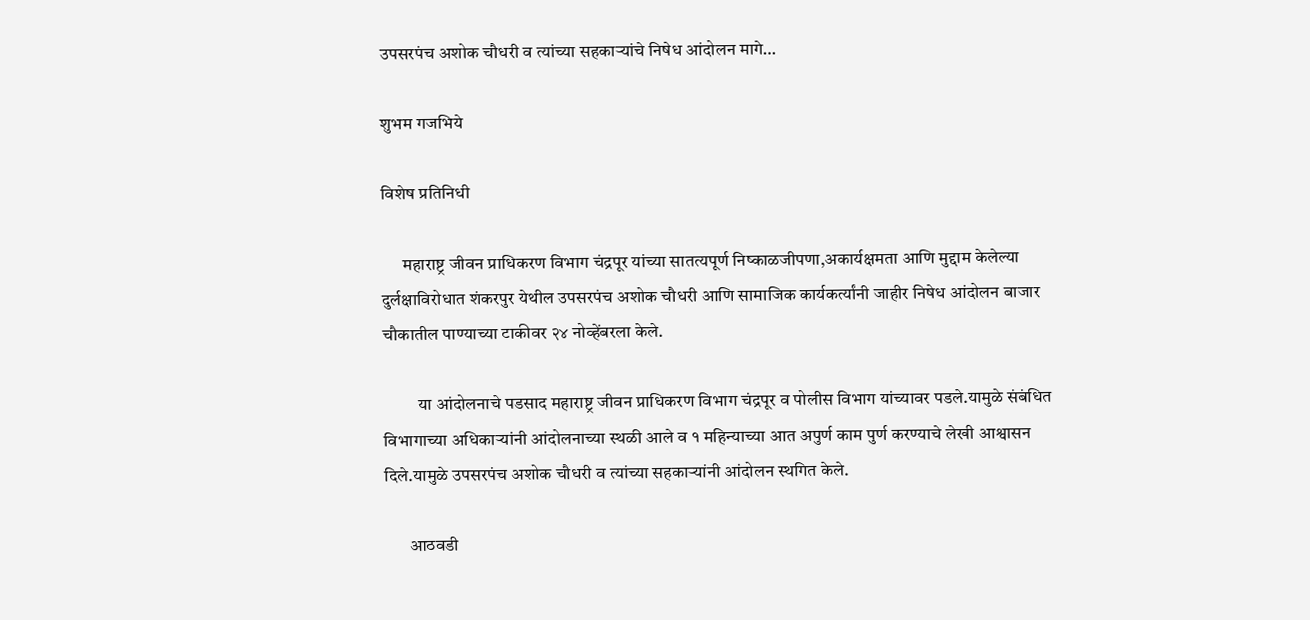उपसरपंच अशोक चौधरी व त्यांच्या सहकाऱ्यांचे निषेध आंदोलन मागे…

शुभम गजभिये

विशेष प्रतिनिधी

      महाराष्ट्र जीवन प्राधिकरण विभाग चंद्रपूर यांच्या सातत्यपूर्ण निष्काळजीपणा,अकार्यक्षमता आणि मुद्दाम केलेल्या दुर्लक्षाविरोधात शंकरपुर येथील उपसरपंच अशोक चौधरी आणि सामाजिक कार्यकर्त्यांनी जाहीर निषेध आंदोलन बाजार चौकातील पाण्याच्या टाकीवर २४ नोव्हेंबरला केले.

          या आंदोलनाचे पडसाद महाराष्ट्र जीवन प्राधिकरण विभाग चंद्रपूर व पोलीस विभाग यांच्यावर पडले.यामुळे संबंधित विभागाच्या अधिकाऱ्यांनी आंदोलनाच्या स्थळी आले व १ महिन्याच्या आत अपुर्ण काम पुर्ण करण्याचे लेखी आश्वासन दिले.यामुळे उपसरपंच अशोक चौधरी व त्यांच्या सहकाऱ्यांनी आंदोलन स्थगित केले.

       आठवडी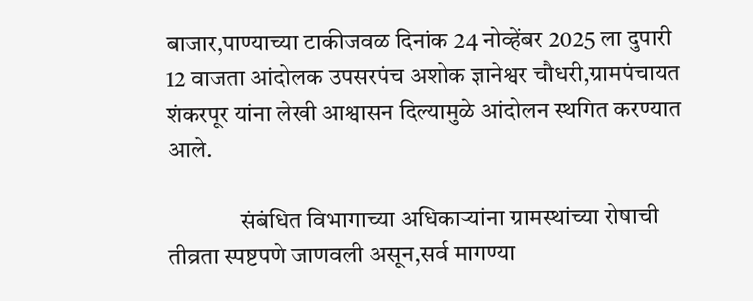बाजार,पाण्याच्या टाकीजवळ दिनांक 24 नोव्हेंबर 2025 ला दुपारी 12 वाजता आंदोलक उपसरपंच अशोक ज्ञानेश्वर चौधरी,ग्रामपंचायत शंकरपूर यांना लेखी आश्वासन दिल्यामुळे आंदोलन स्थगित करण्यात आले.

               संबंधित विभागाच्या अधिकाऱ्यांना ग्रामस्थांच्या रोषाची तीव्रता स्पष्टपणे जाणवली असून,सर्व मागण्या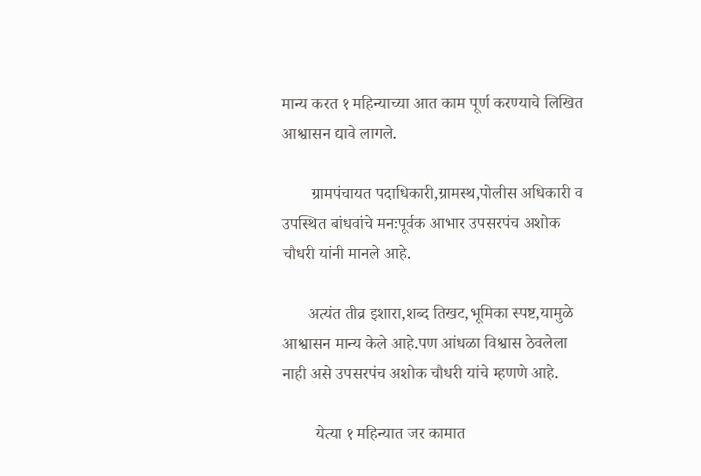मान्य करत १ महिन्याच्या आत काम पूर्ण करण्याचे लिखित आश्वासन द्यावे लागले.

       ग्रामपंचायत पदाधिकारी,ग्रामस्थ,पोलीस अधिकारी व उपस्थित बांधवांचे मनःपूर्वक आभार उपसरपंच अशोक चौधरी यांनी मानले आहे.

      अत्यंत तीव्र इशारा,शब्द तिखट,भूमिका स्पष्ट,यामुळे आश्वासन मान्य केले आहे.पण आंधळा विश्वास ठेवलेला नाही असे उपसरपंच अशोक चौधरी यांचे म्हणणे आहे.

        येत्या १ महिन्यात जर कामात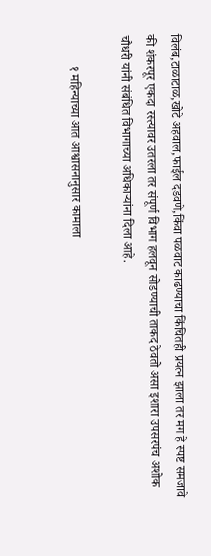विलंब,टाळाटाळ,खोटे अहवाल,फाईल दडवणे,किंवा पळवाट काढण्याचा किंचितही प्रयत्न झाला तर मग हे स्पष्ट समजावे की शंकरपूर एकदा रस्त्यावर उतरला तर संपूर्ण विभाग हलवून सोडण्याची ताकद ठेवतो असा इशारा उपसरपंच अशोक चौधरी यांनी संबंधित विभागाच्या अधिकाऱ्यांना दिला आहे.

          १ महिन्याच्या आत आश्वासनानुसार कामाला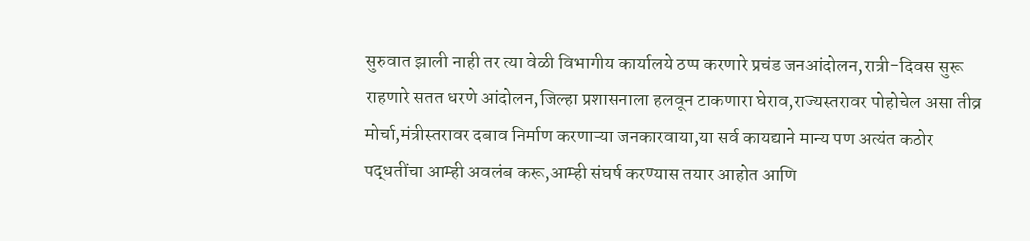सुरुवात झाली नाही तर त्या वेळी विभागीय कार्यालये ठप्प करणारे प्रचंड जनआंदोलन,रात्री-दिवस सुरू राहणारे सतत धरणे आंदोलन,जिल्हा प्रशासनाला हलवून टाकणारा घेराव,राज्यस्तरावर पोहोचेल असा तीव्र मोर्चा,मंत्रीस्तरावर दबाव निर्माण करणाऱ्या जनकारवाया,या सर्व कायद्याने मान्य पण अत्यंत कठोर पद्धतींचा आम्ही अवलंब करू,आम्ही संघर्ष करण्यास तयार आहोत आणि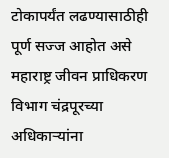टोकापर्यंत लढण्यासाठीही पूर्ण सज्ज आहोत असे महाराष्ट्र जीवन प्राधिकरण विभाग चंद्रपूरच्या अधिकाऱ्यांना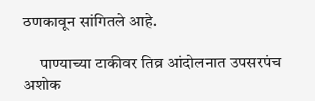ठणकावून सांगितले आहे.

     पाण्याच्या टाकीवर तिव्र आंदोलनात उपसरपंच अशोक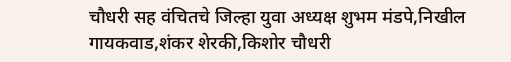चौधरी सह वंचितचे जिल्हा युवा अध्यक्ष शुभम मंडपे,निखील गायकवाड,शंकर शेरकी,किशोर चौधरी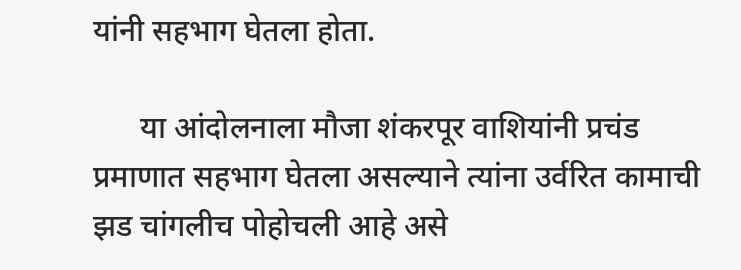यांनी सहभाग घेतला होता.

      या आंदोलनाला मौजा शंकरपूर वाशियांनी प्रचंड प्रमाणात सहभाग घेतला असल्याने त्यांना उर्वरित कामाची झड चांगलीच पोहोचली आहे असे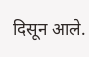दिसून आले.